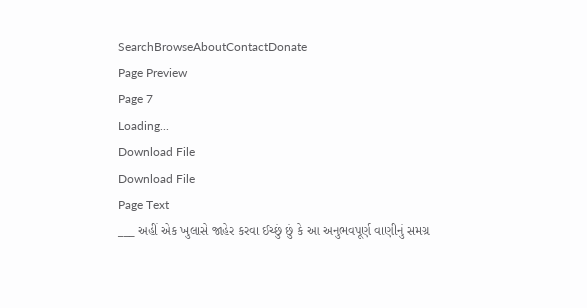SearchBrowseAboutContactDonate
Page Preview
Page 7
Loading...
Download File
Download File
Page Text
___ અહીં એક ખુલાસે જાહેર કરવા ઈચ્છું છું કે આ અનુભવપૂર્ણ વાણીનું સમગ્ર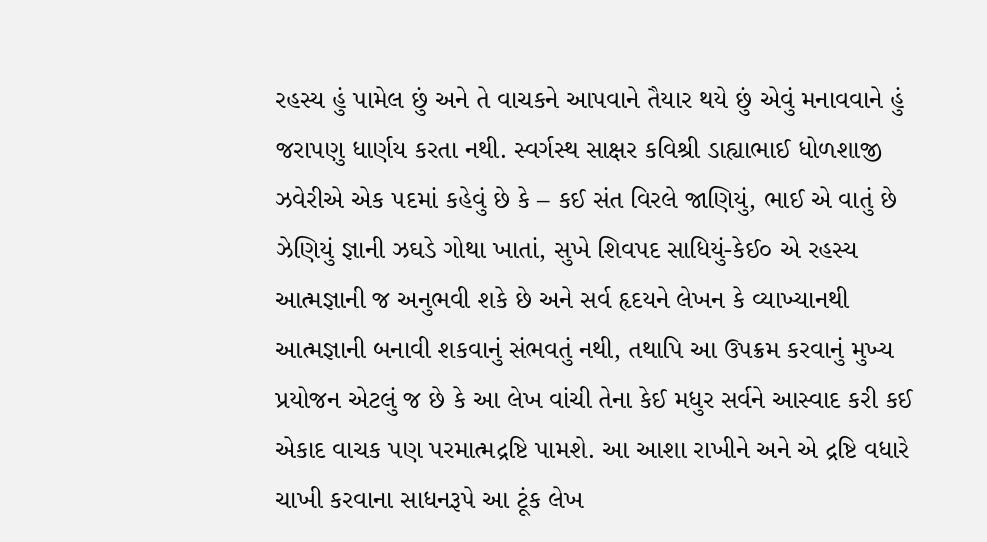રહસ્ય હું પામેલ છું અને તે વાચકને આપવાને તૈયાર થયે છું એવું મનાવવાને હું જરાપણુ ધાર્ણય કરતા નથી. સ્વર્ગસ્થ સાક્ષર કવિશ્રી ડાહ્યાભાઈ ધોળશાજી ઝવેરીએ એક ૫દમાં કહેવું છે કે – કઈ સંત વિરલે જાણિયું, ભાઈ એ વાતું છે ઝેણિયું જ્ઞાની ઝઘડે ગોથા ખાતાં, સુખે શિવપદ સાધિયું-કેઈ૦ એ રહસ્ય આત્મજ્ઞાની જ અનુભવી શકે છે અને સર્વ હૃદયને લેખન કે વ્યાખ્યાનથી આત્મજ્ઞાની બનાવી શકવાનું સંભવતું નથી, તથાપિ આ ઉપક્રમ કરવાનું મુખ્ય પ્રયોજન એટલું જ છે કે આ લેખ વાંચી તેના કેઈ મધુર સર્વને આસ્વાદ કરી કઈ એકાદ વાચક પણ પરમાત્મદ્રષ્ટિ પામશે. આ આશા રાખીને અને એ દ્રષ્ટિ વધારે ચાખી કરવાના સાધનરૂપે આ ટૂંક લેખ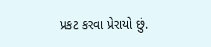પ્રકટ કરવા પ્રેરાયો છું.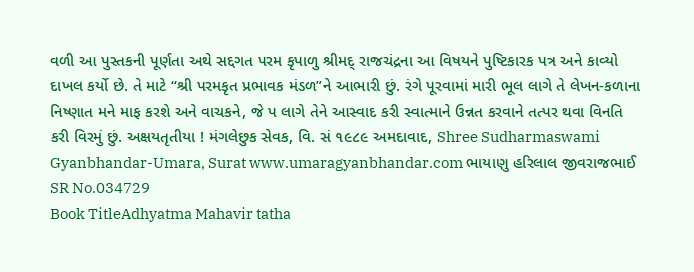વળી આ પુસ્તકની પૂર્ણતા અથે સદ્દગત પરમ કૃપાળુ શ્રીમદ્ રાજચંદ્રના આ વિષયને પુષ્ટિકારક પત્ર અને કાવ્યો દાખલ કર્યો છે. તે માટે “શ્રી પરમકૃત પ્રભાવક મંડળ”ને આભારી છું. રંગે પૂરવામાં મારી ભૂલ લાગે તે લેખન-કળાના નિષ્ણાત મને માફ કરશે અને વાચકને, જે પ લાગે તેને આસ્વાદ કરી સ્વાત્માને ઉન્નત કરવાને તત્પર થવા વિનતિ કરી વિરમું છું. અક્ષયતૃતીયા ! મંગલેછુક સેવક, વિ. સં ૧૯૮૯ અમદાવાદ, Shree Sudharmaswami Gyanbhandar-Umara, Surat www.umaragyanbhandar.com ભાયાણુ હરિલાલ જીવરાજભાઈ
SR No.034729
Book TitleAdhyatma Mahavir tatha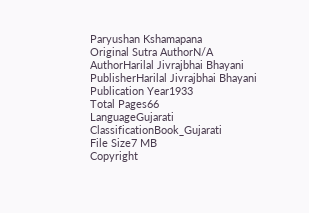Paryushan Kshamapana
Original Sutra AuthorN/A
AuthorHarilal Jivrajbhai Bhayani
PublisherHarilal Jivrajbhai Bhayani
Publication Year1933
Total Pages66
LanguageGujarati
ClassificationBook_Gujarati
File Size7 MB
Copyright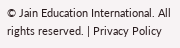© Jain Education International. All rights reserved. | Privacy Policy